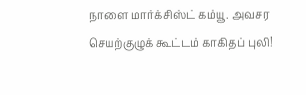நாளை மார்க்சிஸ்ட் கம்யூ. அவசர செயற்குழுக் கூட்டம் காகிதப் புலி!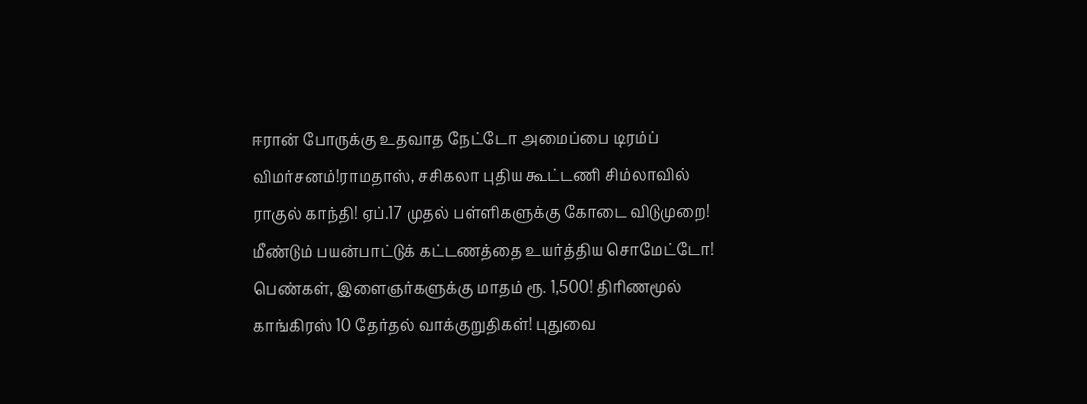ஈரான் போருக்கு உதவாத நேட்டோ அமைப்பை டிரம்ப் விமர்சனம்!ராமதாஸ், சசிகலா புதிய கூட்டணி சிம்லாவில் ராகுல் காந்தி! ஏப்.17 முதல் பள்ளிகளுக்கு கோடை விடுமுறை! மீண்டும் பயன்பாட்டுக் கட்டணத்தை உயர்த்திய சொமேட்டோ! பெண்கள், இளைஞர்களுக்கு மாதம் ரூ. 1,500! திரிணமூல் காங்கிரஸ் 10 தேர்தல் வாக்குறுதிகள்! புதுவை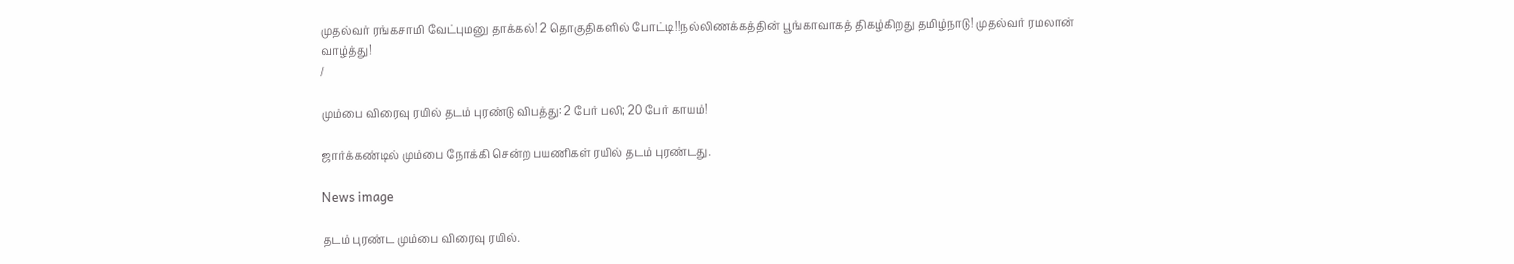முதல்வர் ரங்கசாமி வேட்புமனு தாக்கல்! 2 தொகுதிகளில் போட்டி!!நல்லிணக்கத்தின் பூங்காவாகத் திகழ்கிறது தமிழ்நாடு! முதல்வர் ரமலான் வாழ்த்து!
/

மும்பை விரைவு ரயில் தடம் புரண்டு விபத்து: 2 பேர் பலி; 20 பேர் காயம்!

ஜார்க்கண்டில் மும்பை நோக்கி சென்ற பயணிகள் ரயில் தடம் புரண்டது.

News image

தடம் புரண்ட மும்பை விரைவு ரயில்.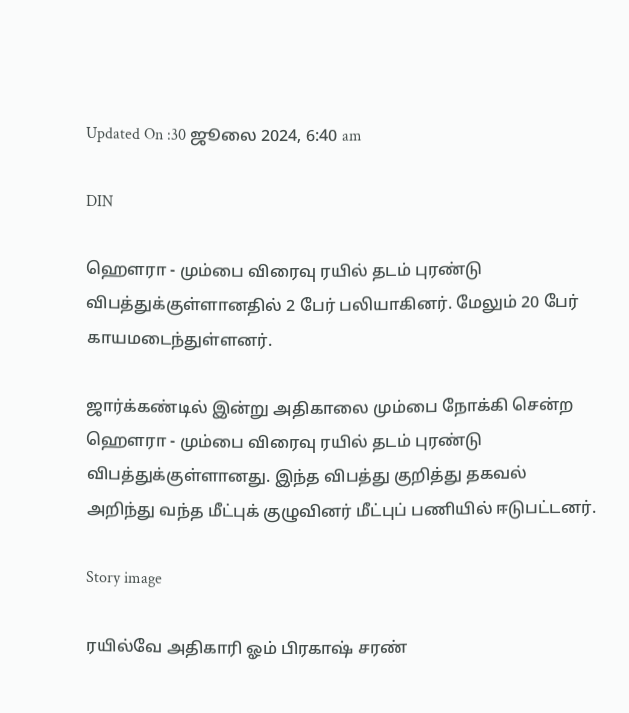Updated On :30 ஜூலை 2024, 6:40 am

DIN

ஹௌரா - மும்பை விரைவு ரயில் தடம் புரண்டு விபத்துக்குள்ளானதில் 2 பேர் பலியாகினர். மேலும் 20 பேர் காயமடைந்துள்ளனர்.

ஜார்க்கண்டில் இன்று அதிகாலை மும்பை நோக்கி சென்ற ஹௌரா - மும்பை விரைவு ரயில் தடம் புரண்டு விபத்துக்குள்ளானது. இந்த விபத்து குறித்து தகவல் அறிந்து வந்த மீட்புக் குழுவினர் மீட்புப் பணியில் ஈடுபட்டனர்.

Story image

ரயில்வே அதிகாரி ஓம் பிரகாஷ் சரண்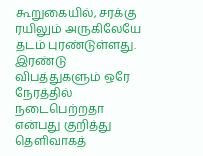கூறுகையில், சரக்கு ரயிலும் அருகிலேயே தடம் புரண்டுள்ளது. இரண்டு விபத்துகளும் ஒரே நேரத்தில் நடைபெற்றதா என்பது குறித்து தெளிவாகத்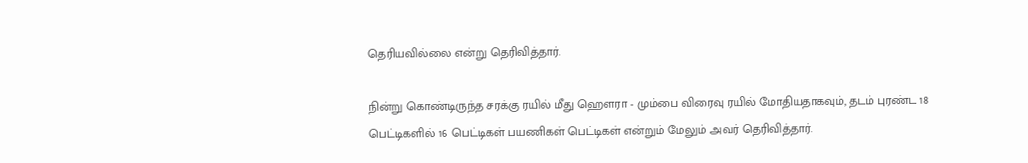தெரியவில்லை என்று தெரிவித்தார்.

நின்று கொண்டிருந்த சரக்கு ரயில் மீது ஹௌரா - மும்பை விரைவு ரயில் மோதியதாகவும், தடம் புரண்ட 18 பெட்டிகளில் 16 பெட்டிகள் பயணிகள் பெட்டிகள் என்றும் மேலும் அவர் தெரிவித்தார்.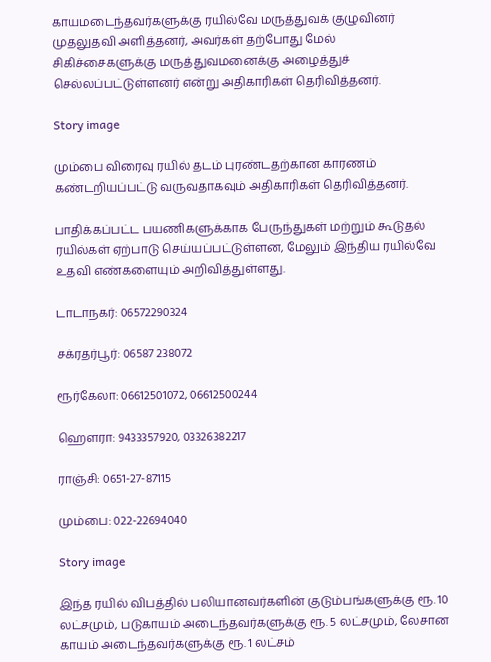காயமடைந்தவர்களுக்கு ரயில்வே மருத்துவக் குழுவினர் முதலுதவி அளித்தனர், அவர்கள் தற்போது மேல் சிகிச்சைகளுக்கு மருத்துவமனைக்கு அழைத்துச் செல்லப்பட்டுள்ளனர் என்று அதிகாரிகள் தெரிவித்தனர்.

Story image

மும்பை விரைவு ரயில் தடம் புரண்டதற்கான காரணம் கண்டறியப்பட்டு வருவதாகவும் அதிகாரிகள் தெரிவித்தனர்.

பாதிக்கப்பட்ட பயணிகளுக்காக பேருந்துகள் மற்றும் கூடுதல் ரயில்கள் ஏற்பாடு செய்யப்பட்டுள்ளன, மேலும் இந்திய ரயில்வே உதவி எண்களையும் அறிவித்துள்ளது.

டாடாநகர்: 06572290324

சக்ரதர்பூர்: 06587 238072

ரூர்கேலா: 06612501072, 06612500244

ஹௌரா: 9433357920, 03326382217

ராஞ்சி: 0651-27-87115

மும்பை: 022-22694040

Story image

இந்த ரயில் விபத்தில் பலியானவர்களின் குடும்பங்களுக்கு ரூ. 10 லட்சமும், படுகாயம் அடைந்தவர்களுக்கு ரூ. 5 லட்சமும், லேசான காயம் அடைந்தவர்களுக்கு ரூ. 1 லட்சம்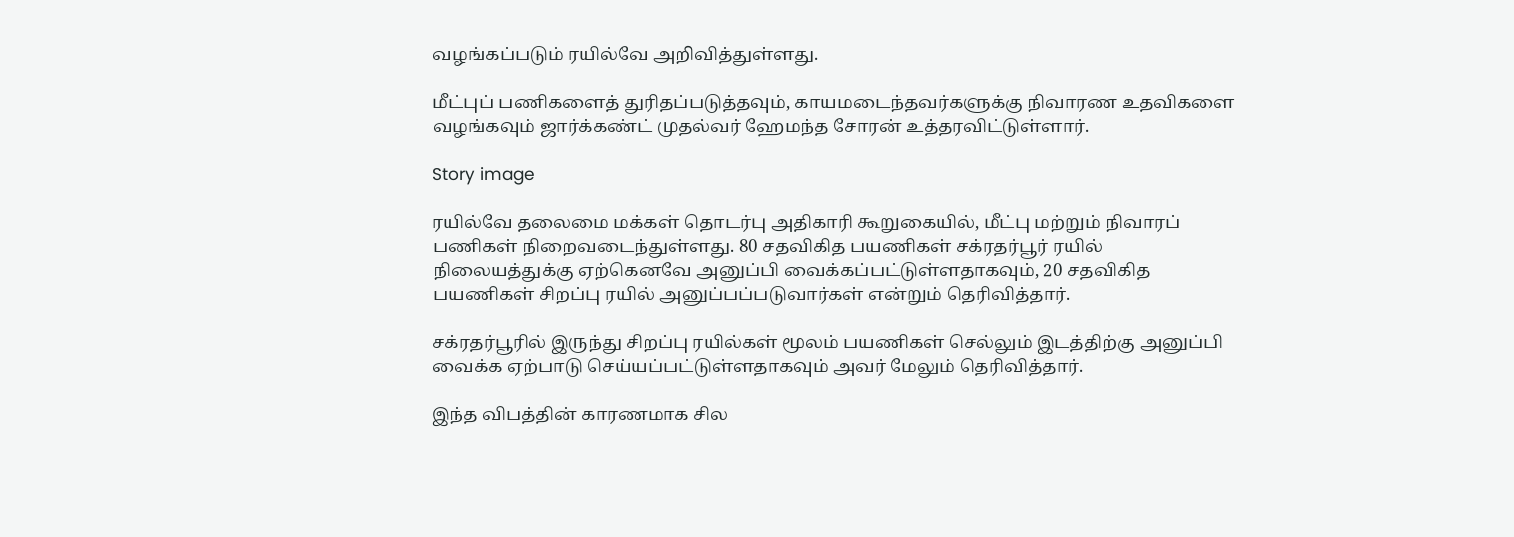வழங்கப்படும் ரயில்வே அறிவித்துள்ளது.

மீட்புப் பணிகளைத் துரிதப்படுத்தவும், காயமடைந்தவர்களுக்கு நிவாரண உதவிகளை வழங்கவும் ஜார்க்கண்ட் முதல்வர் ஹேமந்த சோரன் உத்தரவிட்டுள்ளார்.

Story image

ரயில்வே தலைமை மக்கள் தொடர்பு அதிகாரி கூறுகையில், மீட்பு மற்றும் நிவாரப் பணிகள் நிறைவடைந்துள்ளது. 80 சதவிகித பயணிகள் சக்ரதர்பூர் ரயில் நிலையத்துக்கு ஏற்கெனவே அனுப்பி வைக்கப்பட்டுள்ளதாகவும், 20 சதவிகித பயணிகள் சிறப்பு ரயில் அனுப்பப்படுவார்கள் என்றும் தெரிவித்தார்.

சக்ரதர்பூரில் இருந்து சிறப்பு ரயில்கள் மூலம் பயணிகள் செல்லும் இடத்திற்கு அனுப்பி வைக்க ஏற்பாடு செய்யப்பட்டுள்ளதாகவும் அவர் மேலும் தெரிவித்தார்.

இந்த விபத்தின் காரணமாக சில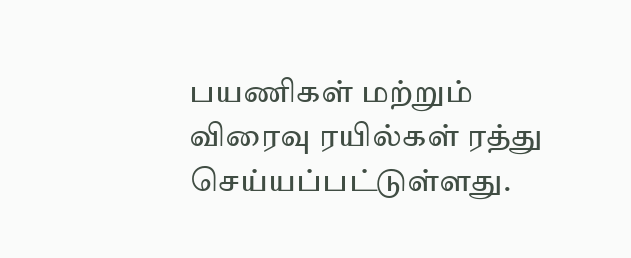பயணிகள் மற்றும் விரைவு ரயில்கள் ரத்து செய்யப்பட்டுள்ளது.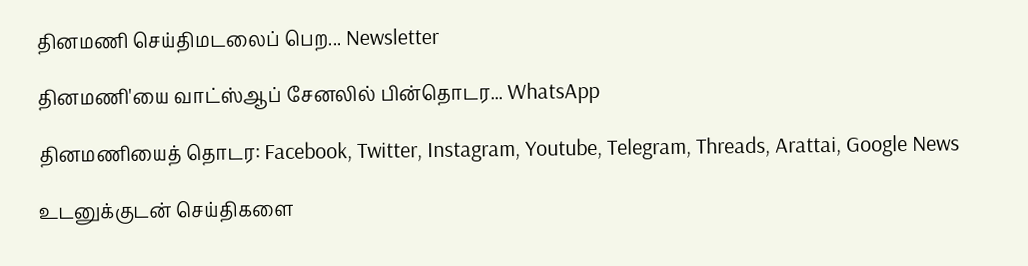தினமணி செய்திமடலைப் பெற... Newsletter

தினமணி'யை வாட்ஸ்ஆப் சேனலில் பின்தொடர... WhatsApp

தினமணியைத் தொடர: Facebook, Twitter, Instagram, Youtube, Telegram, Threads, Arattai, Google News

உடனுக்குடன் செய்திகளை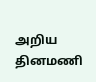அறிய தினமணி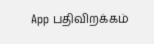App பதிவிறக்கம்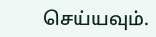செய்யவும்.